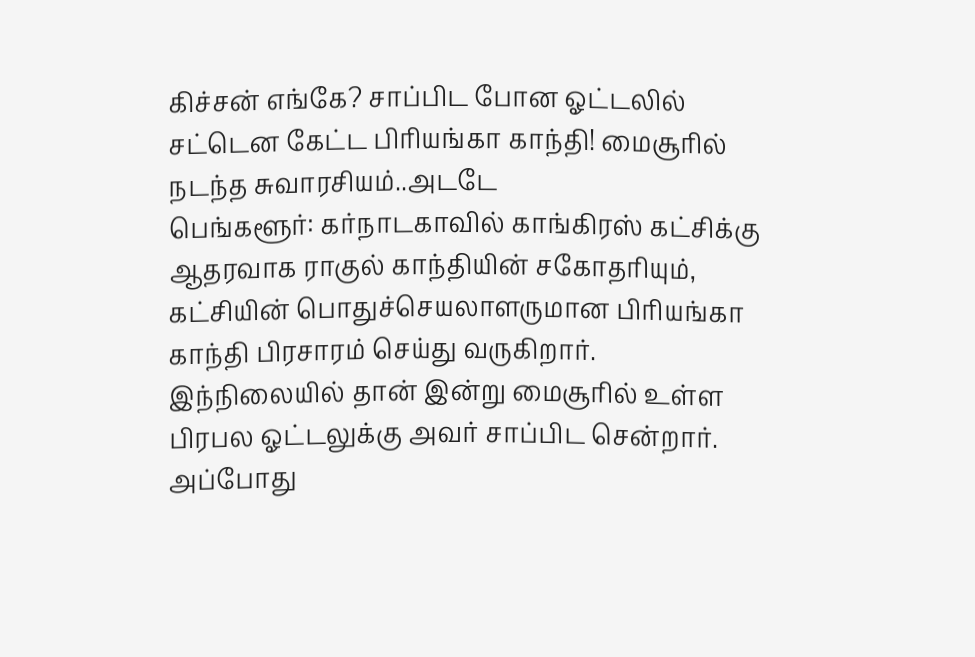கிச்சன் எங்கே? சாப்பிட போன ஓட்டலில் சட்டென கேட்ட பிரியங்கா காந்தி! மைசூரில் நடந்த சுவாரசியம்..அடடே
பெங்களூர்: கர்நாடகாவில் காங்கிரஸ் கட்சிக்கு ஆதரவாக ராகுல் காந்தியின் சகோதரியும், கட்சியின் பொதுச்செயலாளருமான பிரியங்கா காந்தி பிரசாரம் செய்து வருகிறார். இந்நிலையில் தான் இன்று மைசூரில் உள்ள பிரபல ஓட்டலுக்கு அவர் சாப்பிட சென்றார். அப்போது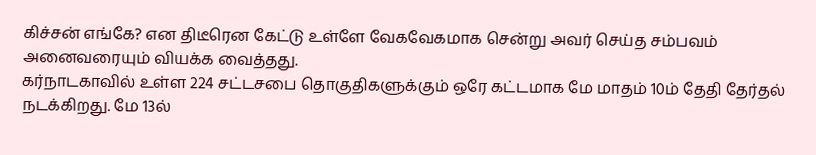கிச்சன் எங்கே? என திடீரென கேட்டு உள்ளே வேகவேகமாக சென்று அவர் செய்த சம்பவம் அனைவரையும் வியக்க வைத்தது.
கர்நாடகாவில் உள்ள 224 சட்டசபை தொகுதிகளுக்கும் ஒரே கட்டமாக மே மாதம் 10ம் தேதி தேர்தல் நடக்கிறது. மே 13ல்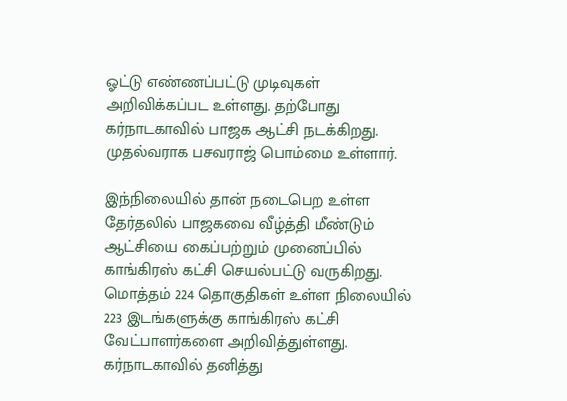ஓட்டு எண்ணப்பட்டு முடிவுகள் அறிவிக்கப்பட உள்ளது. தற்போது கர்நாடகாவில் பாஜக ஆட்சி நடக்கிறது. முதல்வராக பசவராஜ் பொம்மை உள்ளார்.

இந்நிலையில் தான் நடைபெற உள்ள தேர்தலில் பாஜகவை வீழ்த்தி மீண்டும் ஆட்சியை கைப்பற்றும் முனைப்பில் காங்கிரஸ் கட்சி செயல்பட்டு வருகிறது. மொத்தம் 224 தொகுதிகள் உள்ள நிலையில் 223 இடங்களுக்கு காங்கிரஸ் கட்சி வேட்பாளர்களை அறிவித்துள்ளது.
கர்நாடகாவில் தனித்து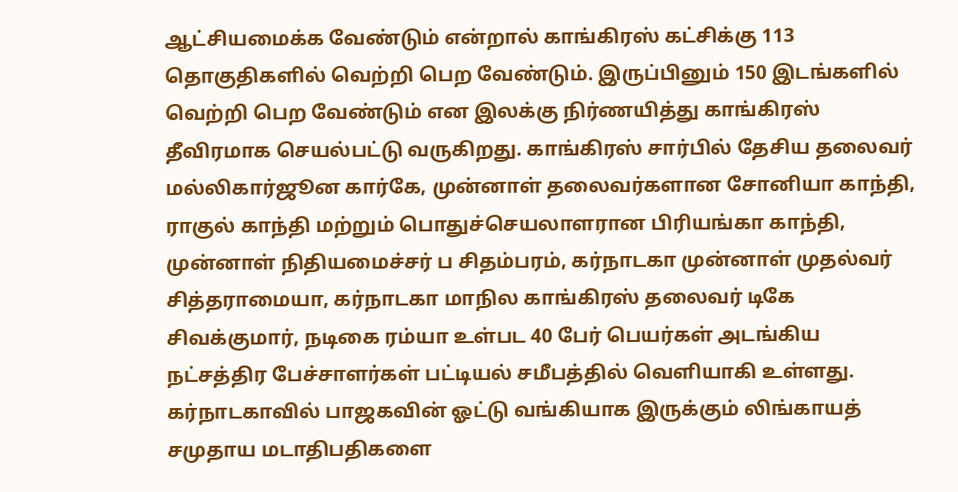ஆட்சியமைக்க வேண்டும் என்றால் காங்கிரஸ் கட்சிக்கு 113 தொகுதிகளில் வெற்றி பெற வேண்டும். இருப்பினும் 150 இடங்களில் வெற்றி பெற வேண்டும் என இலக்கு நிர்ணயித்து காங்கிரஸ் தீவிரமாக செயல்பட்டு வருகிறது. காங்கிரஸ் சார்பில் தேசிய தலைவர் மல்லிகார்ஜூன கார்கே, முன்னாள் தலைவர்களான சோனியா காந்தி, ராகுல் காந்தி மற்றும் பொதுச்செயலாளரான பிரியங்கா காந்தி, முன்னாள் நிதியமைச்சர் ப சிதம்பரம், கர்நாடகா முன்னாள் முதல்வர் சித்தராமையா, கர்நாடகா மாநில காங்கிரஸ் தலைவர் டிகே சிவக்குமார், நடிகை ரம்யா உள்பட 40 பேர் பெயர்கள் அடங்கிய நட்சத்திர பேச்சாளர்கள் பட்டியல் சமீபத்தில் வெளியாகி உள்ளது.
கர்நாடகாவில் பாஜகவின் ஓட்டு வங்கியாக இருக்கும் லிங்காயத் சமுதாய மடாதிபதிகளை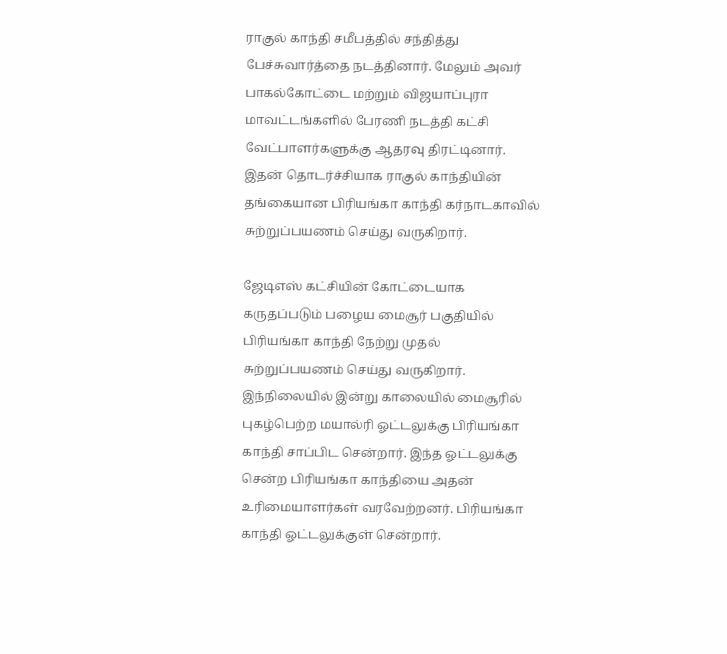ராகுல் காந்தி சமீபத்தில் சந்தித்து பேச்சுவார்த்தை நடத்தினார். மேலும் அவர் பாகல்கோட்டை மற்றும் விஜயாப்புரா மாவட்டங்களில் பேரணி நடத்தி கட்சி வேட்பாளர்களுக்கு ஆதரவு திரட்டினார். இதன் தொடர்ச்சியாக ராகுல் காந்தியின் தங்கையான பிரியங்கா காந்தி கர்நாடகாவில் சுற்றுப்பயணம் செய்து வருகிறார்.

ஜேடிஎஸ் கட்சியின் கோட்டையாக கருதப்படும் பழைய மைசூர் பகுதியில் பிரியங்கா காந்தி நேற்று முதல் சுற்றுப்பயணம் செய்து வருகிறார். இந்நிலையில் இன்று காலையில் மைசூரில் புகழ்பெற்ற மயால்ரி ஓட்டலுக்கு பிரியங்கா காந்தி சாப்பிட சென்றார். இந்த ஓட்டலுக்கு சென்ற பிரியங்கா காந்தியை அதன் உரிமையாளர்கள் வரவேற்றனர். பிரியங்கா காந்தி ஓட்டலுக்குள் சென்றார்.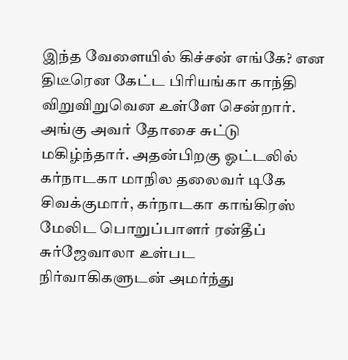இந்த வேளையில் கிச்சன் எங்கே? என திடீரென கேட்ட பிரியங்கா காந்தி விறுவிறுவென உள்ளே சென்றார். அங்கு அவர் தோசை சுட்டு மகிழ்ந்தார். அதன்பிறகு ஓட்டலில் கர்நாடகா மாநில தலைவர் டிகே சிவக்குமார், கர்நாடகா காங்கிரஸ் மேலிட பொறுப்பாளர் ரன்தீப் சுர்ஜேவாலா உள்பட நிர்வாகிகளுடன் அமர்ந்து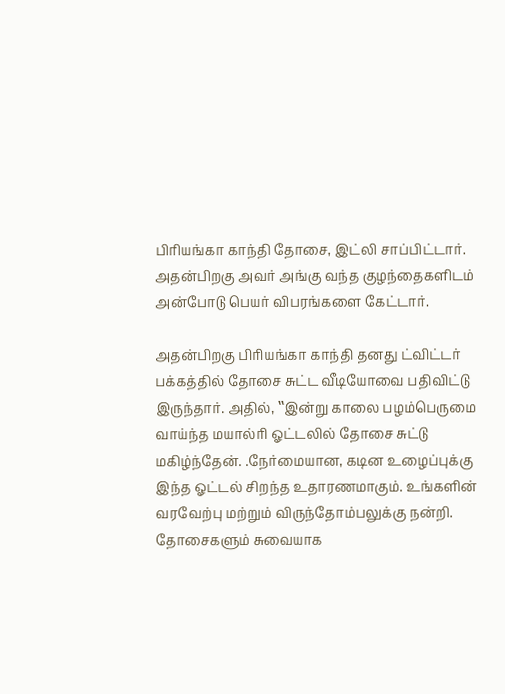பிரியங்கா காந்தி தோசை, இட்லி சாப்பிட்டார். அதன்பிறகு அவர் அங்கு வந்த குழந்தைகளிடம் அன்போடு பெயர் விபரங்களை கேட்டார்.

அதன்பிறகு பிரியங்கா காந்தி தனது ட்விட்டர் பக்கத்தில் தோசை சுட்ட வீடியோவை பதிவிட்டு இருந்தார். அதில், ‛‛இன்று காலை பழம்பெருமை வாய்ந்த மயால்ரி ஓட்டலில் தோசை சுட்டு மகிழ்ந்தேன். .நேர்மையான, கடின உழைப்புக்கு இந்த ஓட்டல் சிறந்த உதாரணமாகும். உங்களின் வரவேற்பு மற்றும் விருந்தோம்பலுக்கு நன்றி. தோசைகளும் சுவையாக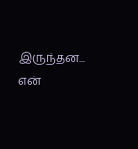இருந்தன... என்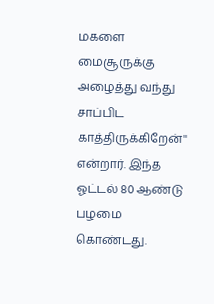மகளை மைசூருக்கு அழைத்து வந்து சாப்பிட காத்திருக்கிறேன்'' என்றார். இந்த ஓட்டல் 80 ஆண்டு பழமை கொண்டது.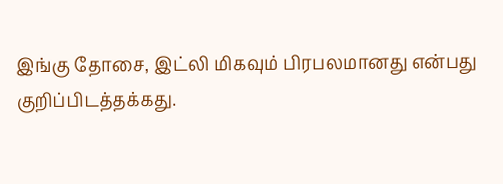இங்கு தோசை, இட்லி மிகவும் பிரபலமானது என்பது குறிப்பிடத்தக்கது.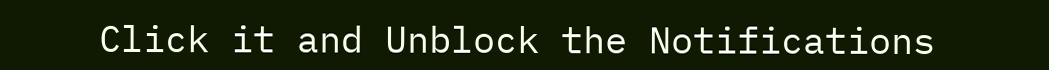Click it and Unblock the Notifications